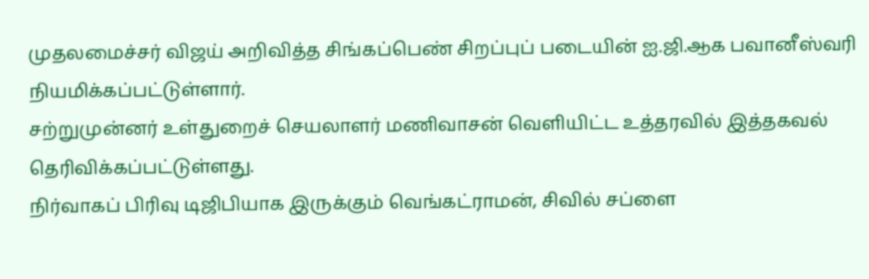முதலமைச்சர் விஜய் அறிவித்த சிங்கப்பெண் சிறப்புப் படையின் ஐ.ஜி.ஆக பவானீஸ்வரி நியமிக்கப்பட்டுள்ளார்.
சற்றுமுன்னர் உள்துறைச் செயலாளர் மணிவாசன் வெளியிட்ட உத்தரவில் இத்தகவல் தெரிவிக்கப்பட்டுள்ளது.
நிர்வாகப் பிரிவு டிஜிபியாக இருக்கும் வெங்கட்ராமன், சிவில் சப்ளை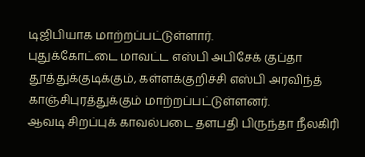டிஜிபியாக மாற்றப்பட்டுள்ளார்.
புதுக்கோட்டை மாவட்ட எஸ்பி அபிசேக் குப்தா தூத்துக்குடிக்கும், கள்ளக்குறிச்சி எஸ்பி அரவிந்த் காஞ்சிபுரத்துக்கும் மாற்றப்பட்டுள்ளனர்.
ஆவடி சிறப்புக் காவல்படை தளபதி பிருந்தா நீலகிரி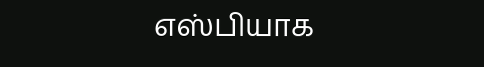எஸ்பியாக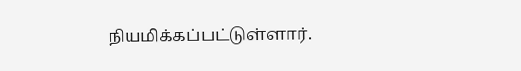நியமிக்கப்பட்டுள்ளார்.